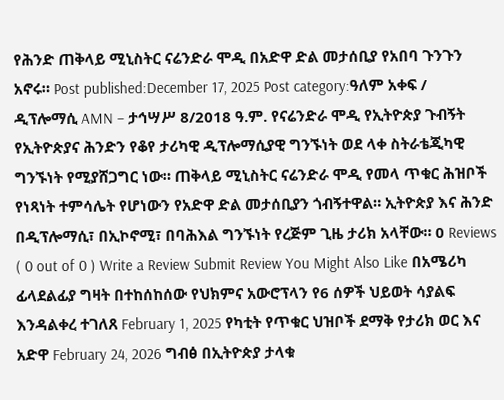የሕንድ ጠቅላይ ሚኒስትር ናሬንድራ ሞዲ በአድዋ ድል መታሰቢያ የአበባ ጉንጉን አኖሩ። Post published:December 17, 2025 Post category:ዓለም አቀፍ / ዲፕሎማሲ AMN – ታኅሣሥ 8/2018 ዓ.ም. የናሬንድራ ሞዲ የኢትዮጵያ ጉብኝት የኢትዮጵያና ሕንድን የቆየ ታሪካዊ ዲፕሎማሲያዊ ግንኙነት ወደ ላቀ ስትራቴጂካዊ ግንኙነት የሚያሸጋግር ነው። ጠቅላይ ሚኒስትር ናሬንድራ ሞዲ የመላ ጥቁር ሕዝቦች የነጻነት ተምሳሌት የሆነውን የአድዋ ድል መታሰቢያን ጎብኝተዋል። ኢትዮጵያ እና ሕንድ በዲፕሎማሲ፣ በኢኮኖሚ፣ በባሕእል ግንኙነት የረጅም ጊዜ ታሪክ አላቸው። 0 Reviews ( 0 out of 0 ) Write a Review Submit Review You Might Also Like በአሜሪካ ፊላደልፊያ ግዛት በተከሰከሰው የህክምና አውሮፕላን የ6 ሰዎች ህይወት ሳያልፍ እንዳልቀረ ተገለጸ February 1, 2025 የካቲት የጥቁር ህዝቦች ደማቅ የታሪክ ወር እና አድዋ February 24, 2026 ግብፅ በኢትዮጵያ ታላቁ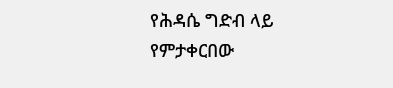የሕዳሴ ግድብ ላይ የምታቀርበው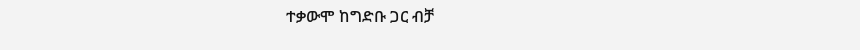ተቃውሞ ከግድቡ ጋር ብቻ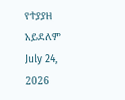የተያያዘ አይደለም July 24, 2026